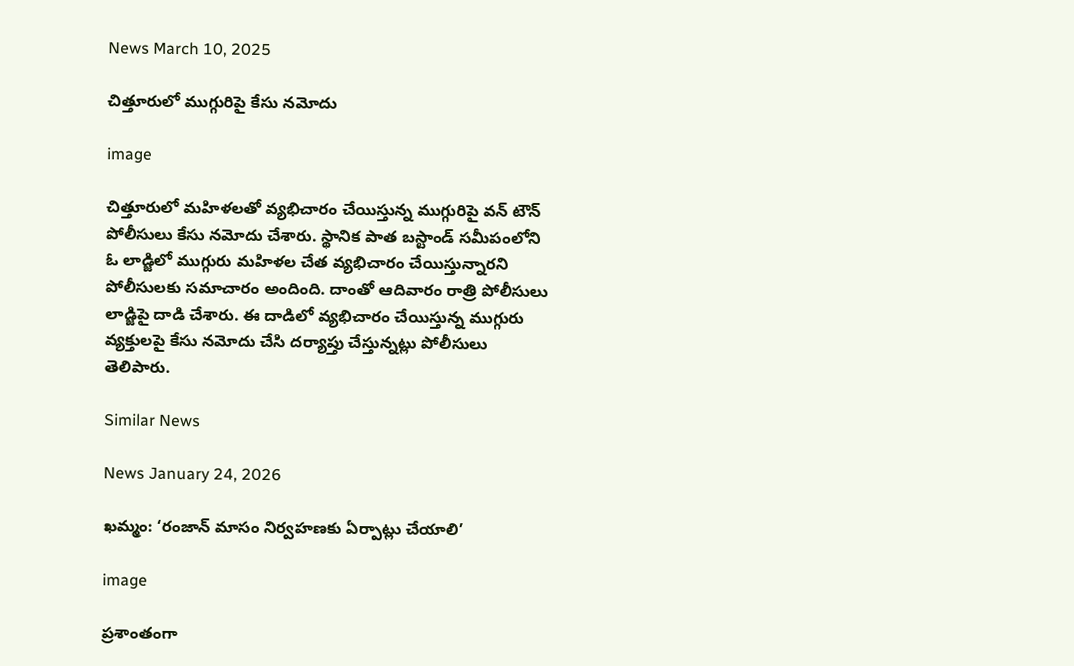News March 10, 2025

చిత్తూరులో ముగ్గురిపై కేసు నమోదు

image

చిత్తూరులో మహిళలతో వ్యభిచారం చేయిస్తున్న ముగ్గురిపై వన్ టౌన్ పోలీసులు కేసు నమోదు చేశారు. స్థానిక పాత బస్టాండ్ సమీపంలోని ఓ లాడ్జిలో ముగ్గురు మహిళల చేత వ్యభిచారం చేయిస్తున్నారని పోలీసులకు సమాచారం అందింది. దాంతో ఆదివారం రాత్రి పోలీసులు లాడ్జిపై దాడి చేశారు. ఈ దాడిలో వ్యభిచారం చేయిస్తున్న ముగ్గురు వ్యక్తులపై కేసు నమోదు చేసి దర్యాప్తు చేస్తున్నట్లు పోలీసులు తెలిపారు.

Similar News

News January 24, 2026

ఖమ్మం: ‘రంజాన్ మాసం నిర్వహణకు ఏర్పాట్లు చేయాలి’

image

ప్రశాంతంగా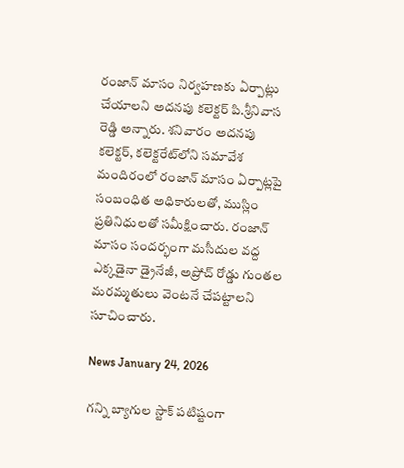రంజాన్ మాసం నిర్వహణకు ఏర్పాట్లు చేయాలని అదనపు కలెక్టర్ పి.శ్రీనివాస రెడ్డి అన్నారు. శనివారం అదనపు కలెక్టర్, కలెక్టరేట్‌లోని సమావేశ మందిరంలో రంజాన్ మాసం ఏర్పాట్లపై సంబంధిత అధికారులతో, ముస్లిం ప్రతినిధులతో సమీక్షించారు. రంజాన్ మాసం సందర్భంగా మసీదుల వద్ద ఎక్కడైనా డ్రైనేజీ, అప్రోచ్ రోడ్డు గుంతల మరమ్మతులు వెంటనే చేపట్టాలని సూచించారు.

News January 24, 2026

గన్ని బ్యాగుల స్టాక్ పటిష్టంగా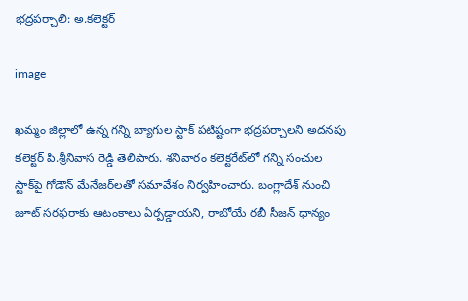భద్రపర్చాలి: అ.కలెక్టర్

image

ఖమ్మం జిల్లాలో ఉన్న గన్ని బ్యాగుల స్టాక్ పటిష్టంగా భద్రపర్చాలని అదనపు కలెక్టర్ పి.శ్రీనివాస రెడ్డి తెలిపారు. శనివారం కలెక్టరేట్‌లో గన్ని సంచుల స్టాక్‌పై గోడౌన్ మేనేజర్‌లతో సమావేశం నిర్వహించారు. బంగ్లాదేశ్ నుంచి జూట్ సరఫరాకు ఆటంకాలు ఏర్పడ్డాయని, రాబోయే రబీ సీజన్ ధాన్యం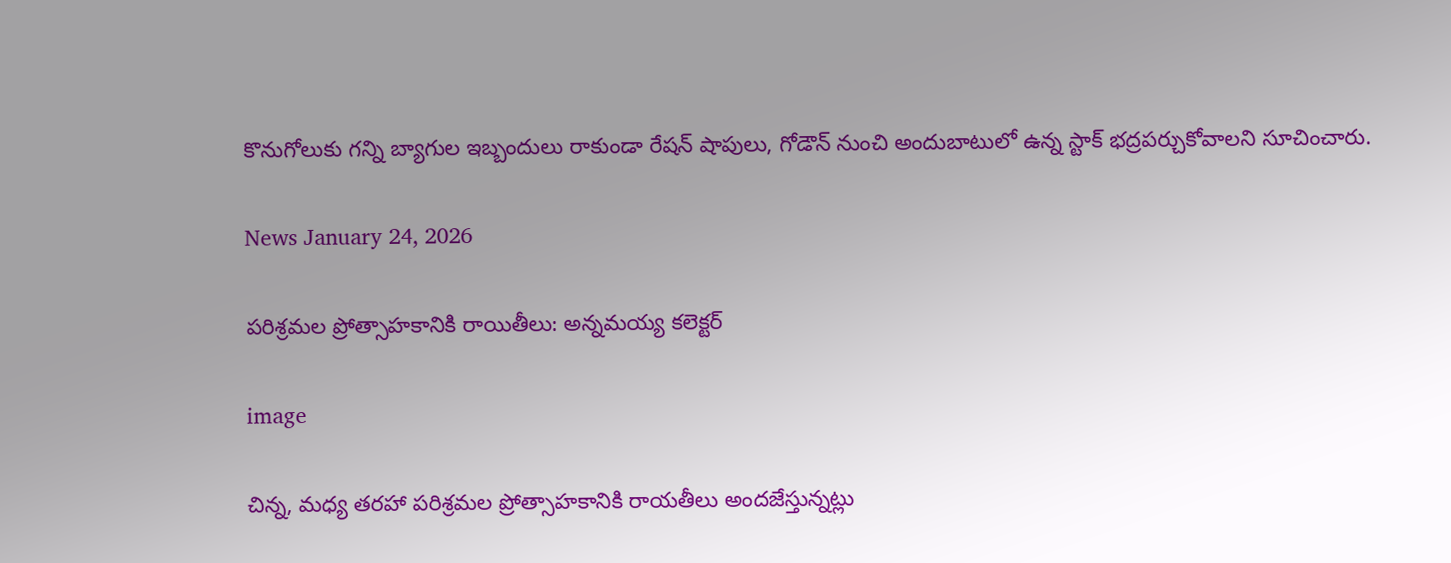కొనుగోలుకు గన్ని బ్యాగుల ఇబ్బందులు రాకుండా రేషన్ షాపులు, గోడౌన్ నుంచి అందుబాటులో ఉన్న స్టాక్ భద్రపర్చుకోవాలని సూచించారు.

News January 24, 2026

పరిశ్రమల ప్రోత్సాహకానికి రాయితీలు: అన్నమయ్య కలెక్టర్

image

చిన్న, మధ్య తరహా పరిశ్రమల ప్రోత్సాహకానికి రాయతీలు అందజేస్తున్నట్లు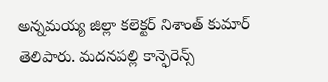అన్నమయ్య జిల్లా కలెక్టర్ నిశాంత్ కుమార్ తెలిపారు. మదనపల్లి కాన్ఫెరెన్స్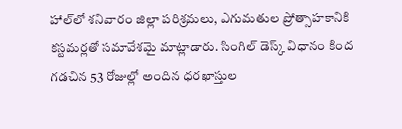హాల్‌లో శనివారం జిల్లా పరిశ్రమలు, ఎగుమతుల ప్రోత్సాహకానికి కస్టమర్లతో సమావేశమై మాట్లాడారు. సింగిల్ డెస్క్ విధానం కింద గడచిన 53 రోజుల్లో అందిన ధరఖాస్తుల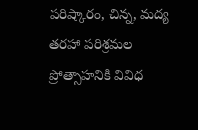పరిష్కారం, చిన్న, మద్య తరహా పరిశ్రమల ప్రోత్సాహనికి వివిధ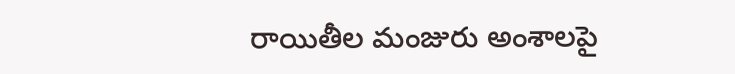రాయితీల మంజురు అంశాలపై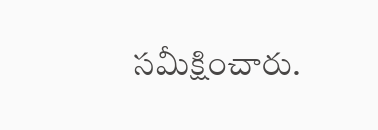సమీక్షించారు.